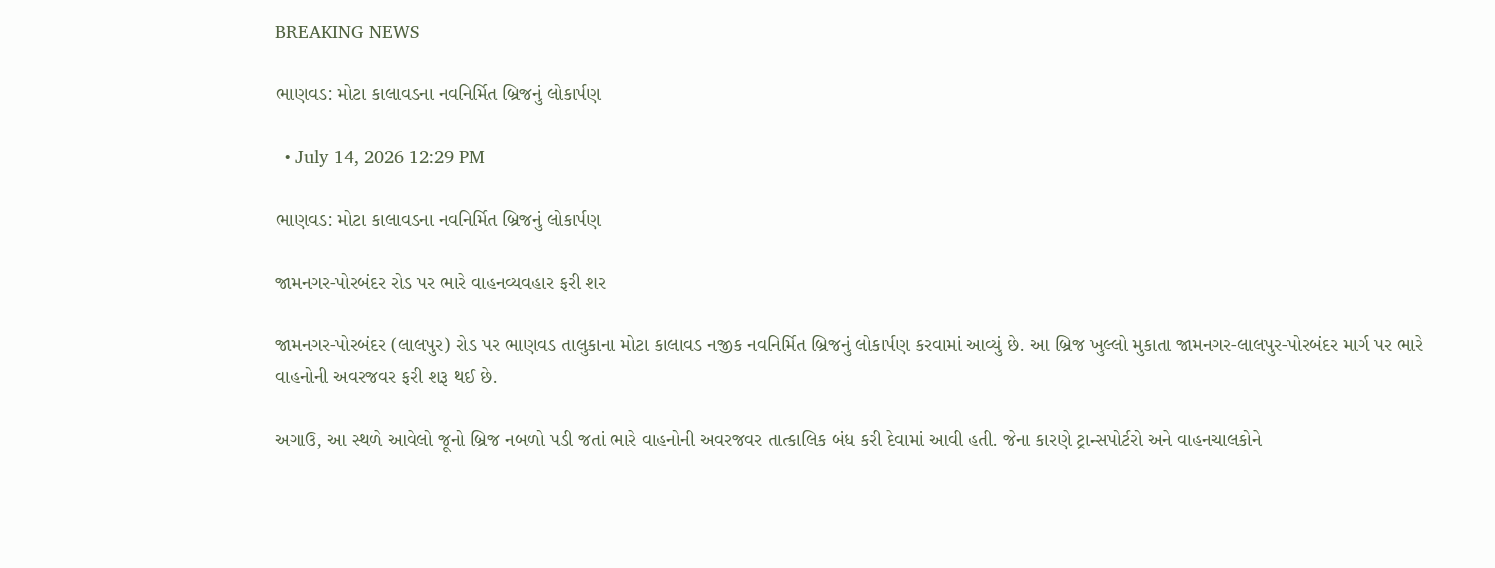BREAKING NEWS

ભાણવડ: મોટા કાલાવડના નવનિર્મિત બ્રિજનું લોકાર્પણ

  • July 14, 2026 12:29 PM

ભાણવડ: મોટા કાલાવડના નવનિર્મિત બ્રિજનું લોકાર્પણ

જામનગર-પોરબંદર રોડ પર ભારે વાહનવ્યવહાર ફરી શર

જામનગર-પોરબંદર (લાલપુર) રોડ પર ભાણવડ તાલુકાના મોટા કાલાવડ નજીક નવનિર્મિત બ્રિજનું લોકાર્પણ કરવામાં આવ્યું છે. આ બ્રિજ ખુલ્લો મુકાતા જામનગર-લાલપુર-પોરબંદર માર્ગ પર ભારે વાહનોની અવરજવર ફરી શરૂ થઈ છે.

અગાઉ, આ સ્થળે આવેલો જૂનો બ્રિજ નબળો પડી જતાં ભારે વાહનોની અવરજવર તાત્કાલિક બંધ કરી દેવામાં આવી હતી. જેના કારણે ટ્રાન્સપોર્ટરો અને વાહનચાલકોને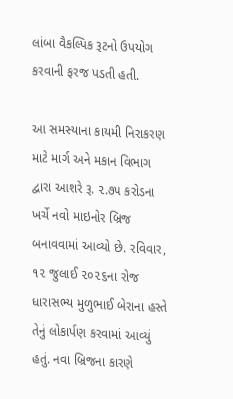લાંબા વૈકલ્પિક રૂટનો ઉપયોગ કરવાની ફરજ પડતી હતી.

આ સમસ્યાના કાયમી નિરાકરણ માટે માર્ગ અને મકાન વિભાગ દ્વારા આશરે રૂ. ૨.૭૫ કરોડના ખર્ચે નવો માઇનોર બ્રિજ બનાવવામાં આવ્યો છે. રવિવાર, ૧૨ જુલાઈ ૨૦૨૬ના રોજ ધારાસભ્ય મુળુભાઈ બેરાના હસ્તે તેનું લોકાર્પણ કરવામાં આવ્યું હતું. નવા બ્રિજના કારણે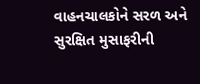વાહનચાલકોને સરળ અને સુરક્ષિત મુસાફરીની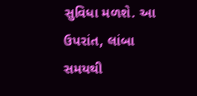સુવિધા મળશે. આ ઉપરાંત, લાંબા સમયથી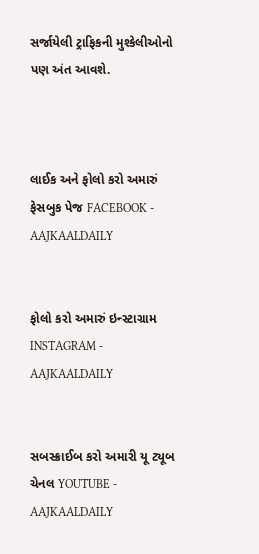સર્જાયેલી ટ્રાફિકની મુશ્કેલીઓનો પણ અંત આવશે.



લાઈક અને ફોલો કરો અમારું ફેસબુક પેજ FACEBOOK - AAJKAALDAILY


ફોલો કરો અમારું ઇન્સ્ટાગ્રામ INSTAGRAM - AAJKAALDAILY


સબસ્ક્રાઈબ કરો અમારી યૂ ટ્યૂબ ચેનલ YOUTUBE - AAJKAALDAILY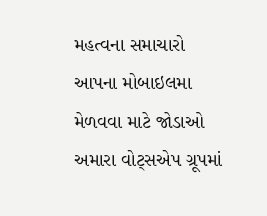મહત્વના સમાચારો આપના મોબાઇલમા મેળવવા માટે જોડાઓ અમારા વોટ્સએપ ગ્રૂપમાં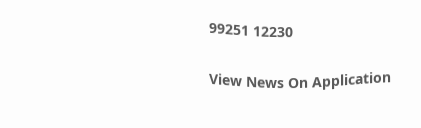99251 12230

View News On Application